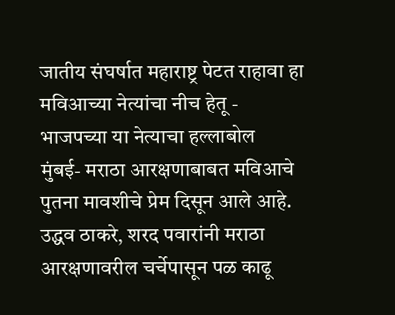जातीय संघर्षात महाराष्ट्र पेटत राहावा हा मविआच्या नेत्यांचा नीच हेतू - भाजपच्या या नेत्याचा हल्लाबोल
मुंबई- मराठा आरक्षणाबाबत मविआचे पुतना मावशीचे प्रेम दिसून आले आहे. उद्धव ठाकरे, शरद पवारांनी मराठा आरक्षणावरील चर्चेपासून पळ काढू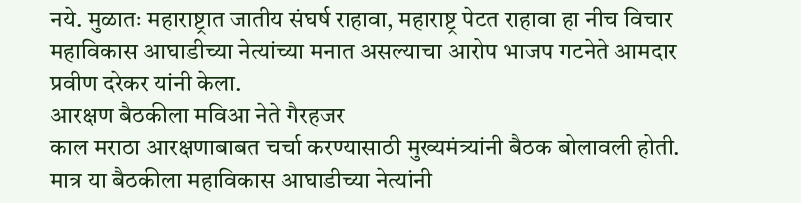नये. मुळातः महाराष्ट्रात जातीय संघर्ष राहावा, महाराष्ट्र पेटत राहावा हा नीच विचार महाविकास आघाडीच्या नेत्यांच्या मनात असल्याचा आरोप भाजप गटनेते आमदार प्रवीण दरेकर यांनी केला.
आरक्षण बैठकीला मविआ नेते गैरहजर
काल मराठा आरक्षणाबाबत चर्चा करण्यासाठी मुख्यमंत्र्यांनी बैठक बोलावली होती. मात्र या बैठकीला महाविकास आघाडीच्या नेत्यांनी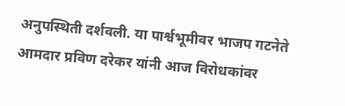अनुपस्थिती दर्शवली. या पार्श्वभूमीवर भाजप गटनेते आमदार प्रविण दरेकर यांनी आज विरोधकांवर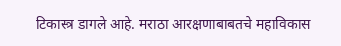टिकास्त्र डागले आहे. मराठा आरक्षणाबाबतचे महाविकास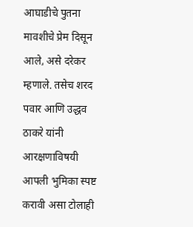आघाडीचे पुतना मावशीचे प्रेम दिसून आले, असे दरेकर म्हणाले. तसेच शरद पवार आणि उद्धव ठाकरे यांनी आरक्षणाविषयी आपली भुमिका स्पष्ट करावी असा टोलाही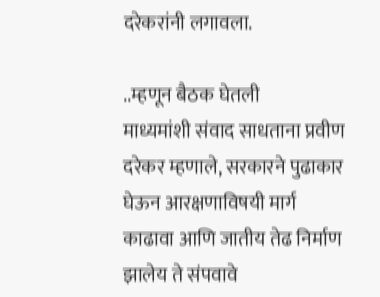दरेकरांनी लगावला.

..म्हणून बैठक घेतली
माध्यमांशी संवाद साधताना प्रवीण दरेकर म्हणाले, सरकारने पुढाकार घेऊन आरक्षणाविषयी मार्ग काढावा आणि जातीय तेढ निर्माण झालेय ते संपवावे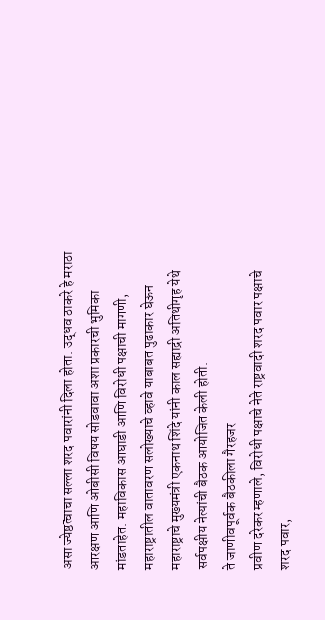असा ज्येष्ठत्वाचा सल्ला शरद पवारांनी दिला होता. उद्धव ठाकरे हे मराठा आरक्षण आणि ओबीसी विषय सोडवावा अशा प्रकारची भुमिका मांडताहेत. महाविकास आघाडी आणि विरोधी पक्षाची मागणी, महाराष्ट्रातील वातावरण सलोख्याचे व्हावे याबाबत पुढाकार घेऊन महाराष्ट्राचे मुख्यमंत्री एकनाथ शिंदे यांनी काल सह्याद्री अतिथीगृह येथे सर्वपक्षीय नेत्यांची बैठक आयोजित केली होती.
ते जाणीवपूर्वक बैठकीला गैरहजर
प्रवीण दरेकर म्हणाले, विरोधी पक्षाचे नेते राष्ट्रवादी शरद पवार पक्षाचे शरद पवार,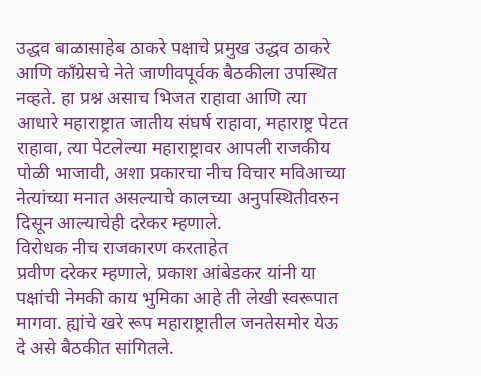उद्धव बाळासाहेब ठाकरे पक्षाचे प्रमुख उद्धव ठाकरे आणि काँग्रेसचे नेते जाणीवपूर्वक बैठकीला उपस्थित नव्हते. हा प्रश्न असाच भिजत राहावा आणि त्या आधारे महाराष्ट्रात जातीय संघर्ष राहावा, महाराष्ट्र पेटत राहावा, त्या पेटलेल्या महाराष्ट्रावर आपली राजकीय पोळी भाजावी, अशा प्रकारचा नीच विचार मविआच्या नेत्यांच्या मनात असल्याचे कालच्या अनुपस्थितीवरुन दिसून आल्याचेही दरेकर म्हणाले.
विरोधक नीच राजकारण करताहेत
प्रवीण दरेकर म्हणाले, प्रकाश आंबेडकर यांनी या पक्षांची नेमकी काय भुमिका आहे ती लेखी स्वरूपात मागवा. ह्यांचे खरे रूप महाराष्ट्रातील जनतेसमोर येऊ दे असे बैठकीत सांगितले.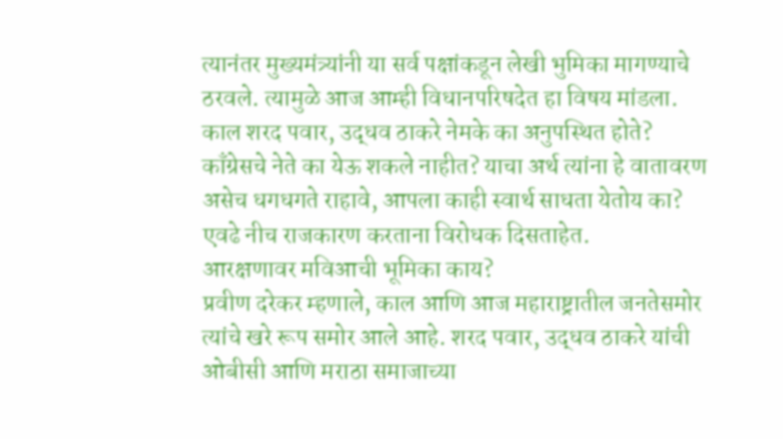त्यानंतर मुख्यमंत्र्यांनी या सर्व पक्षांकडून लेखी भुमिका मागण्याचे ठरवले. त्यामुळे आज आम्ही विधानपरिषदेत हा विषय मांडला. काल शरद पवार, उद्धव ठाकरे नेमके का अनुपस्थित होते? काँग्रेसचे नेते का येऊ शकले नाहीत? याचा अर्थ त्यांना हे वातावरण असेच धगधगते राहावे, आपला काही स्वार्थ साधता येतोय का? एवढे नीच राजकारण करताना विरोधक दिसताहेत.
आरक्षणावर मविआची भूमिका काय?
प्रवीण दरेकर म्हणाले, काल आणि आज महाराष्ट्रातील जनतेसमोर त्यांचे खरे रूप समोर आले आहे. शरद पवार, उद्धव ठाकरे यांची ओबीसी आणि मराठा समाजाच्या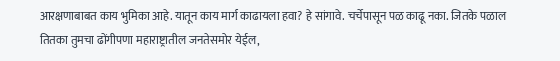आरक्षणाबाबत काय भुमिका आहे. यातून काय मार्ग काढायला हवा? हे सांगावे. चर्चेपासून पळ काढू नका. जितके पळाल तितका तुमचा ढोंगीपणा महाराष्ट्रातील जनतेसमोर येईल,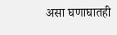असा घणाघातही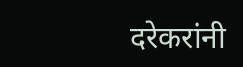दरेकरांनी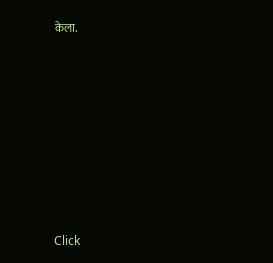केला.












Click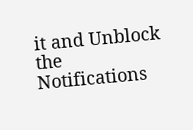it and Unblock the Notifications